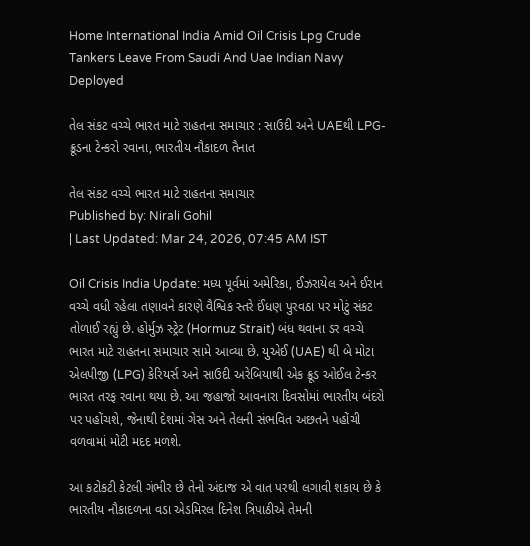Home International India Amid Oil Crisis Lpg Crude Tankers Leave From Saudi And Uae Indian Navy Deployed

તેલ સંકટ વચ્ચે ભારત માટે રાહતના સમાચાર : સાઉદી અને UAEથી LPG-ક્રૂડના ટેન્કરો રવાના, ભારતીય નૌકાદળ તૈનાત

તેલ સંકટ વચ્ચે ભારત માટે રાહતના સમાચાર
Published by: Nirali Gohil
| Last Updated: Mar 24, 2026, 07:45 AM IST

Oil Crisis India Update: મધ્ય પૂર્વમાં અમેરિકા, ઈઝરાયેલ અને ઈરાન વચ્ચે વધી રહેલા તણાવને કારણે વૈશ્વિક સ્તરે ઈંધણ પુરવઠા પર મોટું સંકટ તોળાઈ રહ્યું છે. હોર્મુઝ સ્ટ્રેટ (Hormuz Strait) બંધ થવાના ડર વચ્ચે ભારત માટે રાહતના સમાચાર સામે આવ્યા છે. યુએઈ (UAE) થી બે મોટા એલપીજી (LPG) કેરિયર્સ અને સાઉદી અરેબિયાથી એક ક્રૂડ ઓઈલ ટેન્કર ભારત તરફ રવાના થયા છે. આ જહાજો આવનારા દિવસોમાં ભારતીય બંદરો પર પહોંચશે, જેનાથી દેશમાં ગેસ અને તેલની સંભવિત અછતને પહોંચી વળવામાં મોટી મદદ મળશે.

આ કટોકટી કેટલી ગંભીર છે તેનો અંદાજ એ વાત પરથી લગાવી શકાય છે કે ભારતીય નૌકાદળના વડા એડમિરલ દિનેશ ત્રિપાઠીએ તેમની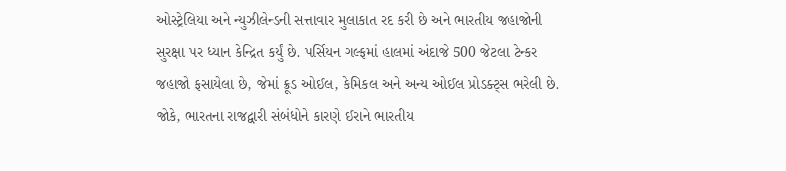ઓસ્ટ્રેલિયા અને ન્યુઝીલેન્ડની સત્તાવાર મુલાકાત રદ કરી છે અને ભારતીય જહાજોની સુરક્ષા પર ધ્યાન કેન્દ્રિત કર્યું છે. પર્સિયન ગલ્ફમાં હાલમાં અંદાજે 500 જેટલા ટેન્કર જહાજો ફસાયેલા છે, જેમાં ક્રૂડ ઓઈલ, કેમિકલ અને અન્ય ઓઈલ પ્રોડક્ટ્સ ભરેલી છે. જોકે, ભારતના રાજદ્વારી સંબંધોને કારણે ઈરાને ભારતીય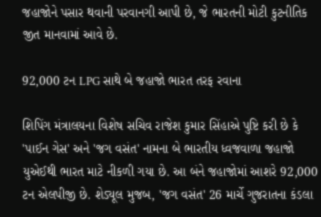જહાજોને પસાર થવાની પરવાનગી આપી છે, જે ભારતની મોટી કુટનીતિક જીત માનવામાં આવે છે.

92,000 ટન LPG સાથે બે જહાજો ભારત તરફ રવાના

શિપિંગ મંત્રાલયના વિશેષ સચિવ રાજેશ કુમાર સિંહાએ પુષ્ટિ કરી છે કે 'પાઈન ગેસ' અને 'જગ વસંત' નામના બે ભારતીય ધ્વજવાળા જહાજો યુએઈથી ભારત માટે નીકળી ગયા છે. આ બંને જહાજોમાં આશરે 92,000 ટન એલપીજી છે. શેડ્યૂલ મુજબ, 'જગ વસંત' 26 માર્ચે ગુજરાતના કંડલા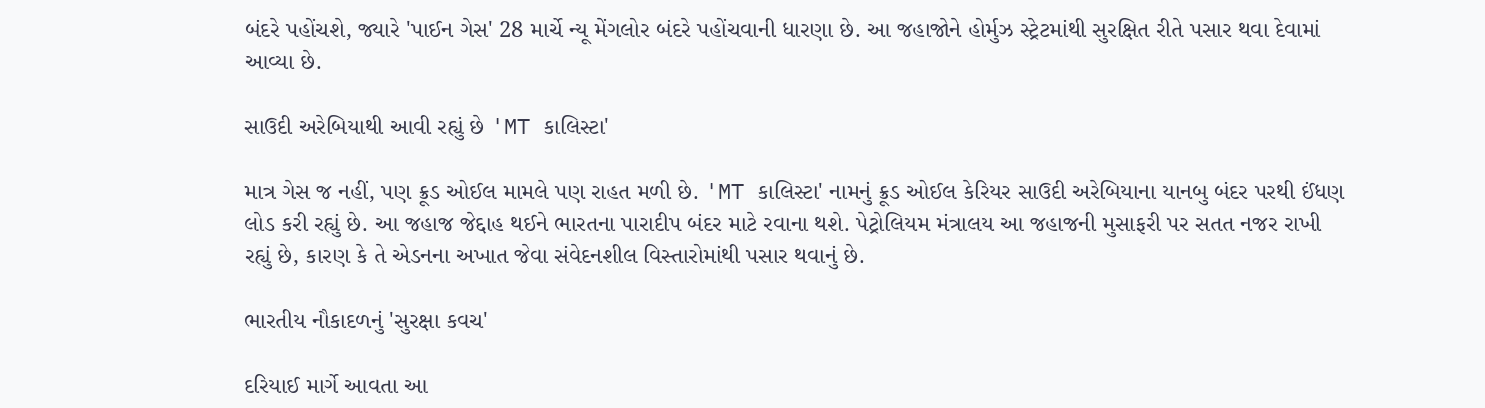બંદરે પહોંચશે, જ્યારે 'પાઈન ગેસ' 28 માર્ચે ન્યૂ મેંગલોર બંદરે પહોંચવાની ધારણા છે. આ જહાજોને હોર્મુઝ સ્ટ્રેટમાંથી સુરક્ષિત રીતે પસાર થવા દેવામાં આવ્યા છે.

સાઉદી અરેબિયાથી આવી રહ્યું છે 'MT કાલિસ્ટા'

માત્ર ગેસ જ નહીં, પણ ક્રૂડ ઓઈલ મામલે પણ રાહત મળી છે. 'MT કાલિસ્ટા' નામનું ક્રૂડ ઓઈલ કેરિયર સાઉદી અરેબિયાના યાનબુ બંદર પરથી ઈંધણ લોડ કરી રહ્યું છે. આ જહાજ જેદ્દાહ થઈને ભારતના પારાદીપ બંદર માટે રવાના થશે. પેટ્રોલિયમ મંત્રાલય આ જહાજની મુસાફરી પર સતત નજર રાખી રહ્યું છે, કારણ કે તે એડનના અખાત જેવા સંવેદનશીલ વિસ્તારોમાંથી પસાર થવાનું છે.

ભારતીય નૌકાદળનું 'સુરક્ષા કવચ'

દરિયાઈ માર્ગે આવતા આ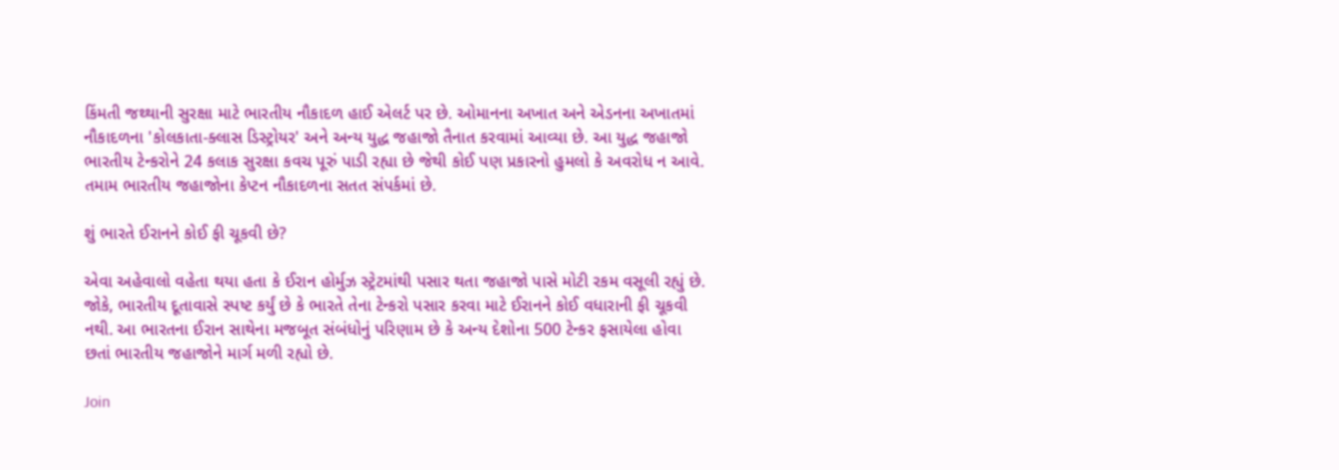કિંમતી જથ્થાની સુરક્ષા માટે ભારતીય નૌકાદળ હાઈ એલર્ટ પર છે. ઓમાનના અખાત અને એડનના અખાતમાં નૌકાદળના 'કોલકાતા-ક્લાસ ડિસ્ટ્રોયર' અને અન્ય યુદ્ધ જહાજો તૈનાત કરવામાં આવ્યા છે. આ યુદ્ધ જહાજો ભારતીય ટેન્કરોને 24 કલાક સુરક્ષા કવચ પૂરું પાડી રહ્યા છે જેથી કોઈ પણ પ્રકારનો હુમલો કે અવરોધ ન આવે. તમામ ભારતીય જહાજોના કેપ્ટન નૌકાદળના સતત સંપર્કમાં છે.

શું ભારતે ઈરાનને કોઈ ફી ચૂકવી છે?

એવા અહેવાલો વહેતા થયા હતા કે ઈરાન હોર્મુઝ સ્ટ્રેટમાંથી પસાર થતા જહાજો પાસે મોટી રકમ વસૂલી રહ્યું છે. જોકે, ભારતીય દૂતાવાસે સ્પષ્ટ કર્યું છે કે ભારતે તેના ટેન્કરો પસાર કરવા માટે ઈરાનને કોઈ વધારાની ફી ચૂકવી નથી. આ ભારતના ઈરાન સાથેના મજબૂત સંબંધોનું પરિણામ છે કે અન્ય દેશોના 500 ટેન્કર ફસાયેલા હોવા છતાં ભારતીય જહાજોને માર્ગ મળી રહ્યો છે.

Join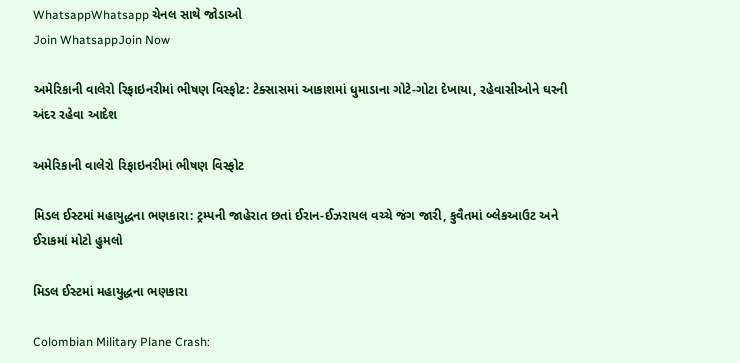WhatsappWhatsapp ચેનલ સાથે જોડાઓ
Join WhatsappJoin Now

અમેરિકાની વાલેરો રિફાઇનરીમાં ભીષણ વિસ્ફોટ: ટેક્સાસમાં આકાશમાં ધુમાડાના ગોટે-ગોટા દેખાયા, રહેવાસીઓને ઘરની અંદર રહેવા આદેશ

અમેરિકાની વાલેરો રિફાઇનરીમાં ભીષણ વિસ્ફોટ

મિડલ ઈસ્ટમાં મહાયુદ્ધના ભણકારા: ટ્રમ્પની જાહેરાત છતાં ઈરાન-ઈઝરાયલ વચ્ચે જંગ જારી, કુવૈતમાં બ્લેકઆઉટ અને ઈરાકમાં મોટો હુમલો

મિડલ ઈસ્ટમાં મહાયુદ્ધના ભણકારા

Colombian Military Plane Crash: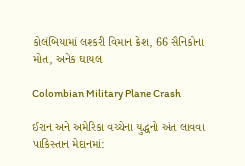કોલંબિયામાં લશ્કરી વિમાન ક્રેશ, 66 સૈનિકોના મોત, અનેક ઘાયલ

Colombian Military Plane Crash

ઈરાન અને અમેરિકા વચ્ચેના યુદ્ધનો અંત લાવવા પાકિસ્તાન મેદાનમાં: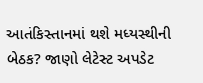આતંકિસ્તાનમાં થશે મધ્યસ્થીની બેઠક? જાણો લેટેસ્ટ અપડેટ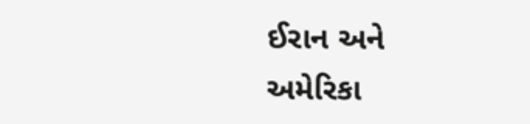ઈરાન અને અમેરિકા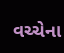વચ્ચેના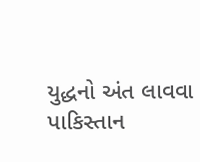યુદ્ધનો અંત લાવવા પાકિસ્તાન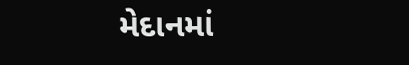મેદાનમાં